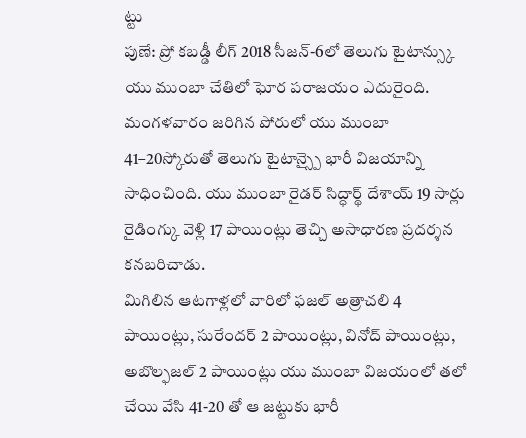ట్టు
పుణే: ప్రో కబడ్డీ లీగ్ 2018 సీజన్-6లో తెలుగు టైటాన్స్కు యు ముంబా చేతిలో ఘోర పరాజయం ఎదురైంది. మంగళవారం జరిగిన పోరులో యు ముంబా 41–20స్కోరుతో తెలుగు టైటాన్స్పై భారీ విజయాన్ని సాధించింది. యు ముంబా రైడర్ సిద్ధార్థ్ దేశాయ్ 19 సార్లు రైడింగ్కు వెళ్లి 17 పాయింట్లు తెచ్చి అసాధారణ ప్రదర్శన కనబరిచాడు.
మిగిలిన ఆటగాళ్లలో వారిలో ఫజల్ అత్రాచలి 4 పాయింట్లు, సురేందర్ 2 పాయింట్లు, వినోద్ పాయింట్లు, అబొల్ఫజల్ 2 పాయింట్లు యు ముంబా విజయంలో తలో చేయి వేసి 41-20 తో ఆ జట్టుకు భారీ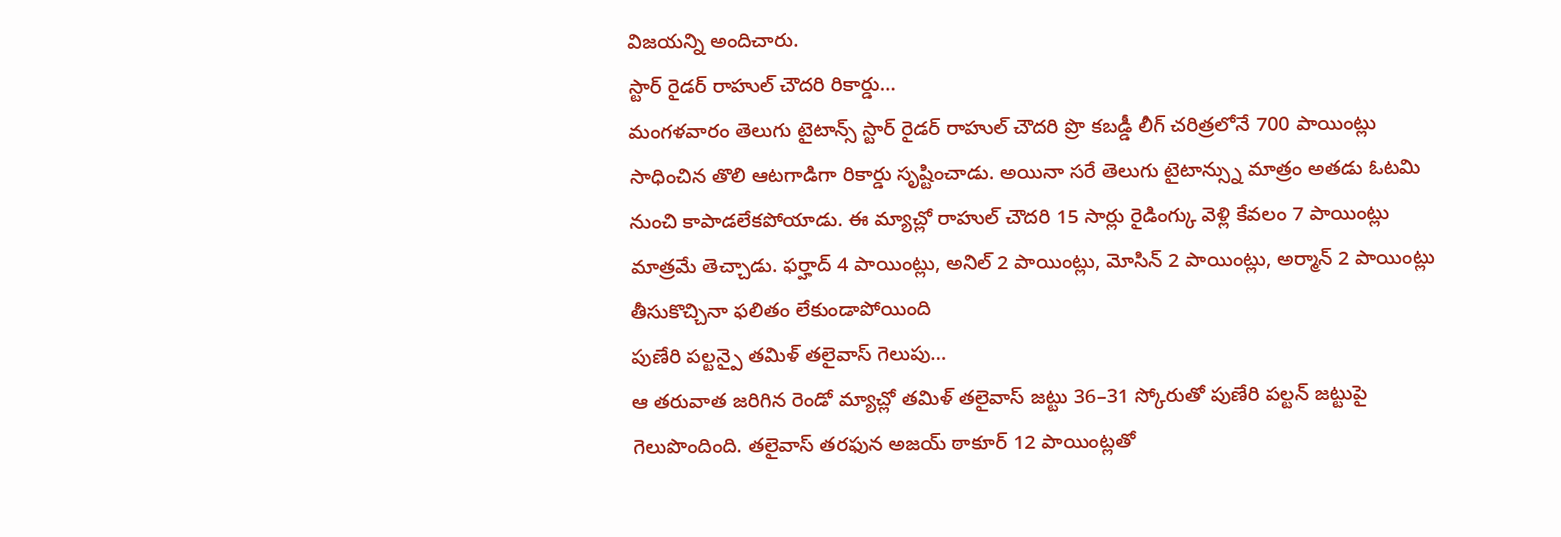విజయన్ని అందిచారు.
స్టార్ రైడర్ రాహుల్ చౌదరి రికార్డు…
మంగళవారం తెలుగు టైటాన్స్ స్టార్ రైడర్ రాహుల్ చౌదరి ప్రొ కబడ్డీ లీగ్ చరిత్రలోనే 700 పాయింట్లు సాధించిన తొలి ఆటగాడిగా రికార్డు సృష్టించాడు. అయినా సరే తెలుగు టైటాన్స్ను మాత్రం అతడు ఓటమి నుంచి కాపాడలేకపోయాడు. ఈ మ్యాచ్లో రాహుల్ చౌదరి 15 సార్లు రైడింగ్కు వెళ్లి కేవలం 7 పాయింట్లు మాత్రమే తెచ్చాడు. ఫర్హాద్ 4 పాయింట్లు, అనిల్ 2 పాయింట్లు, మోసిన్ 2 పాయింట్లు, అర్మాన్ 2 పాయింట్లు తీసుకొచ్చినా ఫలితం లేకుండాపోయింది
పుణేరి పల్టన్పై తమిళ్ తలైవాస్ గెలుపు…
ఆ తరువాత జరిగిన రెండో మ్యాచ్లో తమిళ్ తలైవాస్ జట్టు 36–31 స్కోరుతో పుణేరి పల్టన్ జట్టుపై గెలుపొందింది. తలైవాస్ తరఫున అజయ్ ఠాకూర్ 12 పాయింట్లతో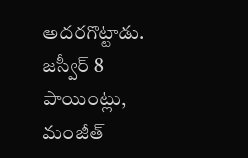అదరగొట్టాడు. జస్వీర్ 8 పాయింట్లు, మంజీత్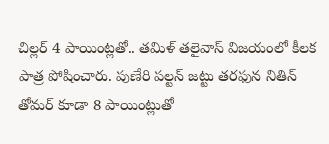చిల్లర్ 4 పాయింట్లతో.. తమిళ్ తలైవాస్ విజయంలో కీలక పాత్ర పోషించారు. పుణేరి పల్టన్ జట్టు తరఫున నితిన్ తోమర్ కూడా 8 పాయింట్లుతో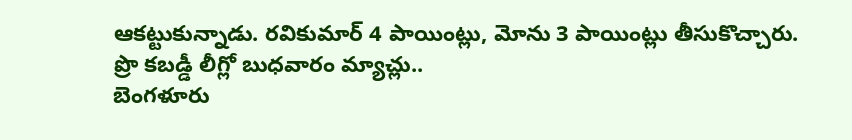ఆకట్టుకున్నాడు. రవికుమార్ 4 పాయింట్లు, మోను 3 పాయింట్లు తీసుకొచ్చారు.
ప్రొ కబడ్డీ లీగ్లో బుధవారం మ్యాచ్లు..
బెంగళూరు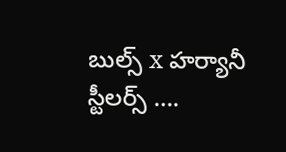బుల్స్ x హర్యానీ స్టీలర్స్ ….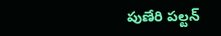పుణేరి పల్టన్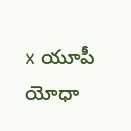x యూపీ యోధా